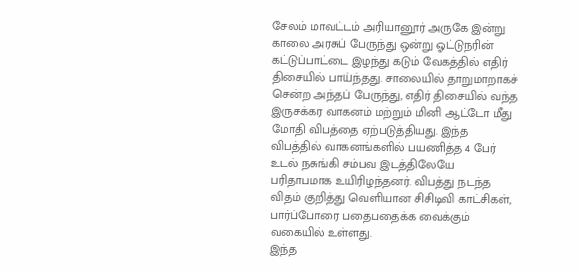சேலம் மாவட்டம் அரியானூர் அருகே இன்று காலை அரசுப் பேருந்து ஒன்று ஓட்டுநரின் கட்டுப்பாட்டை இழந்து கடும் வேகத்தில் எதிர் திசையில் பாய்ந்தது. சாலையில் தாறுமாறாகச் சென்ற அந்தப் பேருந்து, எதிர் திசையில் வந்த இருசக்கர வாகனம் மற்றும் மினி ஆட்டோ மீது மோதி விபத்தை ஏற்படுத்தியது. இந்த விபத்தில் வாகனங்களில் பயணித்த 4 பேர் உடல் நசுங்கி சம்பவ இடத்திலேயே பரிதாபமாக உயிரிழந்தனர். விபத்து நடந்த விதம் குறித்து வெளியான சிசிடிவி காட்சிகள், பார்ப்போரை பதைபதைக்க வைக்கும் வகையில் உள்ளது.
இந்த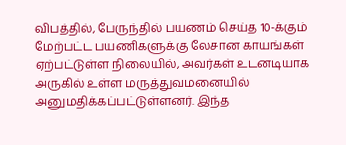விபத்தில், பேருந்தில் பயணம் செய்த 10-க்கும் மேற்பட்ட பயணிகளுக்கு லேசான காயங்கள் ஏற்பட்டுள்ள நிலையில், அவர்கள் உடனடியாக அருகில் உள்ள மருத்துவமனையில் அனுமதிக்கப்பட்டுள்ளனர். இந்த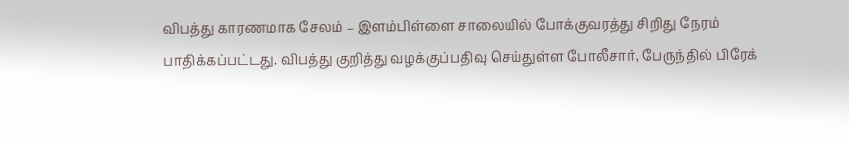விபத்து காரணமாக சேலம் – இளம்பிள்ளை சாலையில் போக்குவரத்து சிறிது நேரம் பாதிக்கப்பட்டது. விபத்து குறித்து வழக்குப்பதிவு செய்துள்ள போலீசார், பேருந்தில் பிரேக்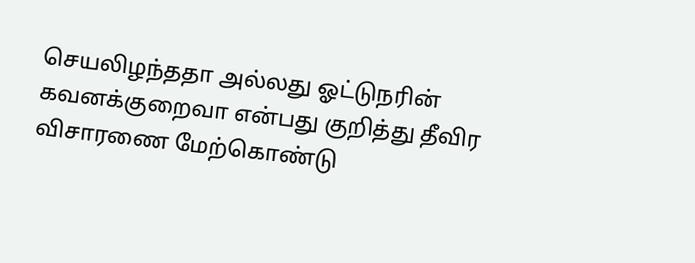செயலிழந்ததா அல்லது ஓட்டுநரின் கவனக்குறைவா என்பது குறித்து தீவிர விசாரணை மேற்கொண்டு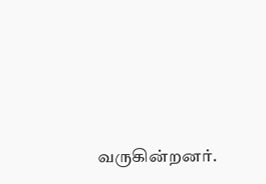வருகின்றனர்.